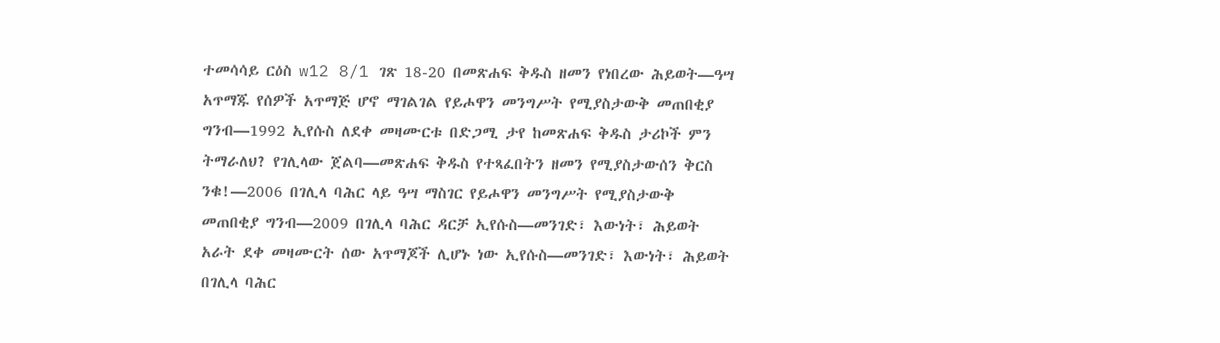ተመሳሳይ ርዕስ w12 8/1 ገጽ 18-20 በመጽሐፍ ቅዱስ ዘመን የነበረው ሕይወት—ዓሣ አጥማጁ የሰዎች አጥማጅ ሆኖ ማገልገል የይሖዋን መንግሥት የሚያስታውቅ መጠበቂያ ግንብ—1992 ኢየሱስ ለደቀ መዛሙርቱ በድጋሚ ታየ ከመጽሐፍ ቅዱስ ታሪኮች ምን ትማራለህ? የገሊላው ጀልባ—መጽሐፍ ቅዱስ የተጻፈበትን ዘመን የሚያስታውሰን ቅርስ ንቁ!—2006 በገሊላ ባሕር ላይ ዓሣ ማስገር የይሖዋን መንግሥት የሚያስታውቅ መጠበቂያ ግንብ—2009 በገሊላ ባሕር ዳርቻ ኢየሱስ—መንገድ፣ እውነት፣ ሕይወት አራት ደቀ መዛሙርት ሰው አጥማጆች ሊሆኑ ነው ኢየሱስ—መንገድ፣ እውነት፣ ሕይወት በገሊላ ባሕር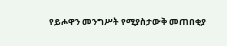የይሖዋን መንግሥት የሚያስታውቅ መጠበቂያ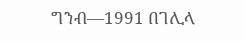ግንብ—1991 በገሊላ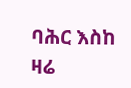ባሕር እስከ ዛሬ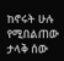ከኖሩት ሁሉ የሚበልጠው ታላቅ ሰው